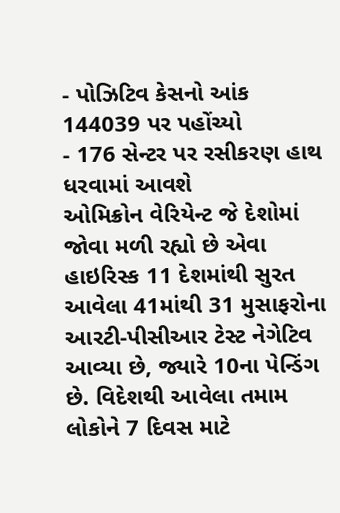- પોઝિટિવ કેસનો આંક 144039 પર પહોંચ્યો
- 176 સેન્ટર પર રસીકરણ હાથ ધરવામાં આવશે
ઓમિક્રોન વેરિયેન્ટ જે દેશોમાં જોવા મળી રહ્યો છે એવા હાઇરિસ્ક 11 દેશમાંથી સુરત આવેલા 41માંથી 31 મુસાફરોના આરટી-પીસીઆર ટેસ્ટ નેગેટિવ આવ્યા છે, જ્યારે 10ના પેન્ડિંગ છે. વિદેશથી આવેલા તમામ લોકોને 7 દિવસ માટે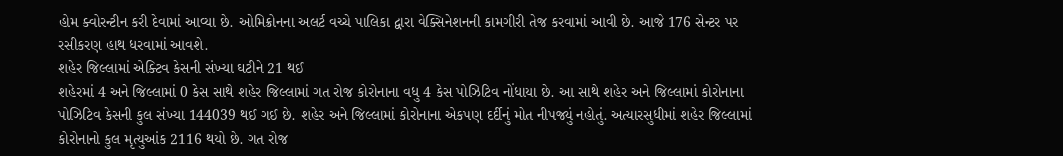હોમ ક્વોરન્ટીન કરી દેવામાં આવ્યા છે. ઓમિક્રોનના અલર્ટ વચ્ચે પાલિકા દ્વારા વેક્સિનેશનની કામગીરી તેજ કરવામાં આવી છે. આજે 176 સેન્ટર પર રસીકરણ હાથ ધરવામાં આવશે.
શહેર જિલ્લામાં એક્ટિવ કેસની સંખ્યા ઘટીને 21 થઈ
શહેરમાં 4 અને જિલ્લામાં 0 કેસ સાથે શહેર જિલ્લામાં ગત રોજ કોરોનાના વધુ 4 કેસ પોઝિટિવ નોંધાયા છે. આ સાથે શહેર અને જિલ્લામાં કોરોનાના પોઝિટિવ કેસની કુલ સંખ્યા 144039 થઈ ગઈ છે. શહેર અને જિલ્લામાં કોરોનાના એકપણ દર્દીનું મોત નીપજ્યું નહોતું. અત્યારસુધીમાં શહેર જિલ્લામાં કોરોનાનો કુલ મૃત્યુઆંક 2116 થયો છે. ગત રોજ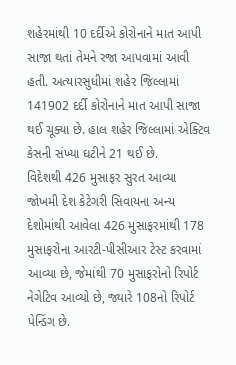શહેરમાંથી 10 દર્દીએ કોરોનાને માત આપી સાજા થતાં તેમને રજા આપવામાં આવી હતી. અત્યારસુધીમાં શહેર જિલ્લામાં 141902 દર્દી કોરોનાને માત આપી સાજા થઈ ચૂક્યા છે. હાલ શહેર જિલ્લામાં એક્ટિવ કેસની સંખ્યા ઘટીને 21 થઈ છે.
વિદેશથી 426 મુસાફર સુરત આવ્યા
જોખમી દેશ કેટેગરી સિવાયના અન્ય દેશોમાંથી આવેલા 426 મુસાફરમાંથી 178 મુસાફરોના આરટી-પીસીઆર ટેસ્ટ કરવામાં આવ્યા છે, જેમાંથી 70 મુસાફરોનો રિપોર્ટ નેગેટિવ આવ્યો છે, જ્યારે 108નો રિપોર્ટ પેન્ડિંગ છે.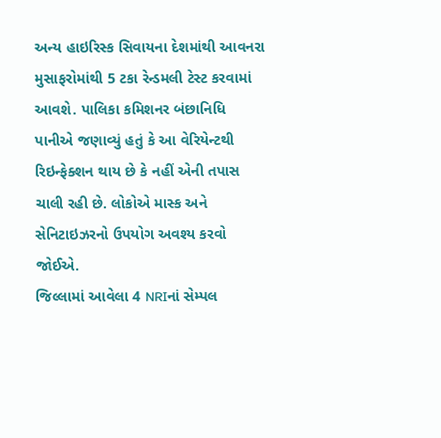અન્ય હાઇરિસ્ક સિવાયના દેશમાંથી આવનરા મુસાફરોમાંથી 5 ટકા રેન્ડમલી ટેસ્ટ કરવામાં આવશે. પાલિકા કમિશનર બંછાનિધિ પાનીએ જણાવ્યું હતું કે આ વેરિયેન્ટથી રિઇન્ફેક્શન થાય છે કે નહીં એની તપાસ ચાલી રહી છે. લોકોએ માસ્ક અને સેનિટાઇઝરનો ઉપયોગ અવશ્ય કરવો જોઈએ.
જિલ્લામાં આવેલા 4 NRIનાં સેમ્પલ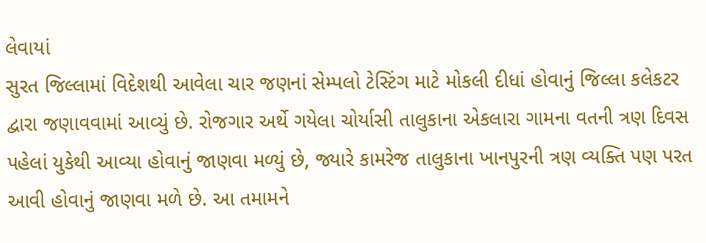લેવાયાં
સુરત જિલ્લામાં વિદેશથી આવેલા ચાર જણનાં સેમ્પલો ટેસ્ટિંગ માટે મોકલી દીધાં હોવાનું જિલ્લા કલેકટર દ્વારા જણાવવામાં આવ્યું છે. રોજગાર અર્થે ગયેલા ચોર્યાસી તાલુકાના એકલારા ગામના વતની ત્રણ દિવસ પહેલાં યુકેથી આવ્યા હોવાનું જાણવા મળ્યું છે, જ્યારે કામરેજ તાલુકાના ખાનપુરની ત્રણ વ્યક્તિ પણ પરત આવી હોવાનું જાણવા મળે છે. આ તમામને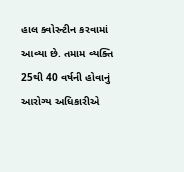હાલ ક્વોરન્ટીન કરવામાં આવ્યા છે. તમામ વ્યક્તિ 25થી 40 વર્ષની હોવાનું આરોગ્ય અધિકારીએ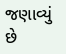જણાવ્યું છે